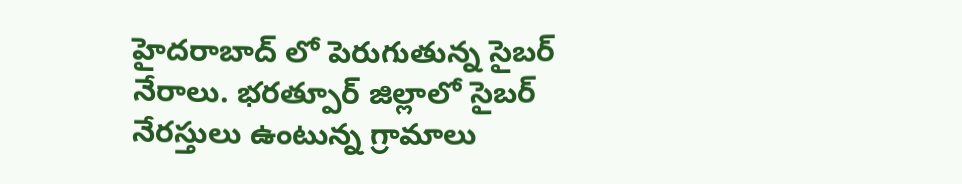హైదరాబాద్ లో పెరుగుతున్న సైబర్ నేరాలు. భరత్పూర్ జిల్లాలో సైబర్ నేరస్తులు ఉంటున్న గ్రామాలు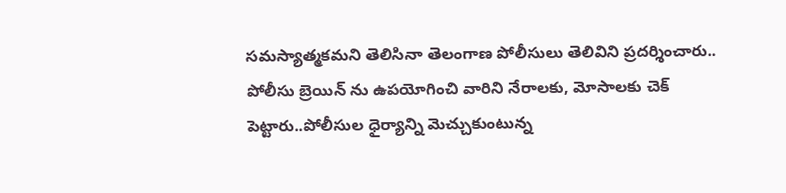సమస్యాత్మకమని తెలిసినా తెలంగాణ పోలీసులు తెలివిని ప్రదర్శించారు.. పోలీసు బ్రెయిన్ ను ఉపయోగించి వారిని నేరాలకు, మోసాలకు చెక్ పెట్టారు..పోలీసుల ధైర్యాన్ని మెచ్చుకుంటున్న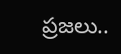ప్రజలు..